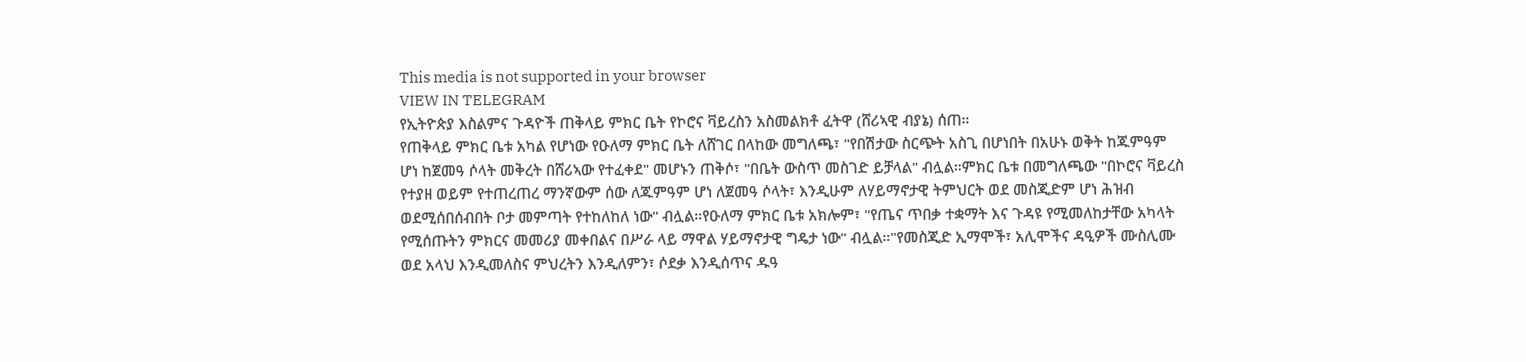This media is not supported in your browser
VIEW IN TELEGRAM
የኢትዮጵያ እስልምና ጉዳዮች ጠቅላይ ምክር ቤት የኮሮና ቫይረስን አስመልክቶ ፈትዋ (ሸሪኣዊ ብያኔ) ሰጠ።
የጠቅላይ ምክር ቤቱ አካል የሆነው የዑለማ ምክር ቤት ለሸገር በላከው መግለጫ፣ "የበሽታው ስርጭት አስጊ በሆነበት በአሁኑ ወቅት ከጁምዓም ሆነ ከጀመዓ ሶላት መቅረት በሸሪኣው የተፈቀደ" መሆኑን ጠቅሶ፣ "በቤት ውስጥ መስገድ ይቻላል" ብሏል።ምክር ቤቱ በመግለጫው "በኮሮና ቫይረስ የተያዘ ወይም የተጠረጠረ ማንኛውም ሰው ለጁምዓም ሆነ ለጀመዓ ሶላት፣ እንዲሁም ለሃይማኖታዊ ትምህርት ወደ መስጂድም ሆነ ሕዝብ ወደሚሰበሰብበት ቦታ መምጣት የተከለከለ ነው" ብሏል።የዑለማ ምክር ቤቱ አክሎም፣ "የጤና ጥበቃ ተቋማት እና ጉዳዩ የሚመለከታቸው አካላት የሚሰጡትን ምክርና መመሪያ መቀበልና በሥራ ላይ ማዋል ሃይማኖታዊ ግዴታ ነው" ብሏል።"የመስጂድ ኢማሞች፣ አሊሞችና ዳዒዎች ሙስሊሙ ወደ አላህ እንዲመለስና ምህረትን እንዲለምን፣ ሶደቃ እንዲሰጥና ዱዓ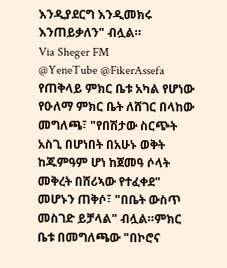እንዲያደርግ እንዲመክሩ እንጠይቃለን" ብሏል።
Via Sheger FM
@YeneTube @FikerAssefa
የጠቅላይ ምክር ቤቱ አካል የሆነው የዑለማ ምክር ቤት ለሸገር በላከው መግለጫ፣ "የበሽታው ስርጭት አስጊ በሆነበት በአሁኑ ወቅት ከጁምዓም ሆነ ከጀመዓ ሶላት መቅረት በሸሪኣው የተፈቀደ" መሆኑን ጠቅሶ፣ "በቤት ውስጥ መስገድ ይቻላል" ብሏል።ምክር ቤቱ በመግለጫው "በኮሮና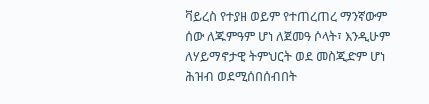ቫይረስ የተያዘ ወይም የተጠረጠረ ማንኛውም ሰው ለጁምዓም ሆነ ለጀመዓ ሶላት፣ እንዲሁም ለሃይማኖታዊ ትምህርት ወደ መስጂድም ሆነ ሕዝብ ወደሚሰበሰብበት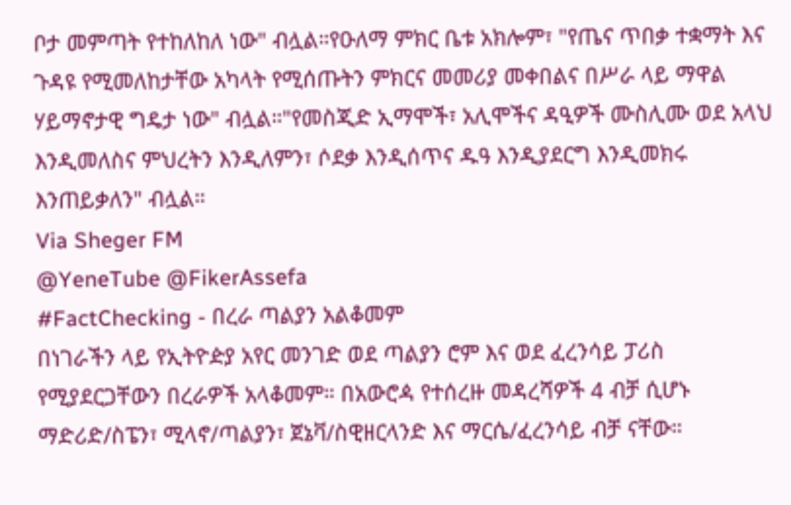ቦታ መምጣት የተከለከለ ነው" ብሏል።የዑለማ ምክር ቤቱ አክሎም፣ "የጤና ጥበቃ ተቋማት እና ጉዳዩ የሚመለከታቸው አካላት የሚሰጡትን ምክርና መመሪያ መቀበልና በሥራ ላይ ማዋል ሃይማኖታዊ ግዴታ ነው" ብሏል።"የመስጂድ ኢማሞች፣ አሊሞችና ዳዒዎች ሙስሊሙ ወደ አላህ እንዲመለስና ምህረትን እንዲለምን፣ ሶደቃ እንዲሰጥና ዱዓ እንዲያደርግ እንዲመክሩ እንጠይቃለን" ብሏል።
Via Sheger FM
@YeneTube @FikerAssefa
#FactChecking - በረራ ጣልያን አልቆመም
በነገራችን ላይ የኢትዮዽያ አየር መንገድ ወደ ጣልያን ሮም እና ወደ ፈረንሳይ ፓሪስ የሚያደርጋቸውን በረራዎች አላቆመም። በአውሮዻ የተሰረዙ መዳረሻዎች 4 ብቻ ሲሆኑ ማድሪድ/ስፔን፣ ሚላኖ/ጣልያን፣ ጀኔቫ/ስዊዘርላንድ እና ማርሴ/ፈረንሳይ ብቻ ናቸው።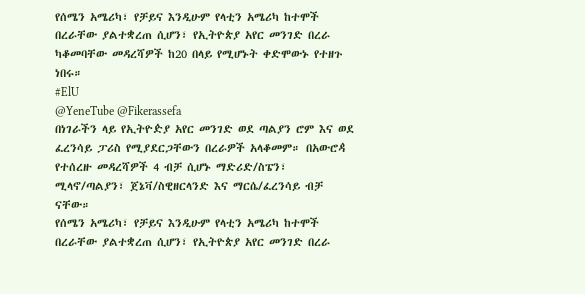የሰሜን አሜሪካ፣ የቻይና እንዲሁም የላቲን አሜሪካ ከተሞች በረራቸው ያልተቋረጠ ሲሆን፣ የኢትዮጵያ አየር መንገድ በረራ ካቆመባቸው መዳረሻዎች ከ20 በላይ የሚሆኑት ቀድሞውኑ የተዘጉ ነበሩ።
#ElU
@YeneTube @Fikerassefa
በነገራችን ላይ የኢትዮዽያ አየር መንገድ ወደ ጣልያን ሮም እና ወደ ፈረንሳይ ፓሪስ የሚያደርጋቸውን በረራዎች አላቆመም። በአውሮዻ የተሰረዙ መዳረሻዎች 4 ብቻ ሲሆኑ ማድሪድ/ስፔን፣ ሚላኖ/ጣልያን፣ ጀኔቫ/ስዊዘርላንድ እና ማርሴ/ፈረንሳይ ብቻ ናቸው።
የሰሜን አሜሪካ፣ የቻይና እንዲሁም የላቲን አሜሪካ ከተሞች በረራቸው ያልተቋረጠ ሲሆን፣ የኢትዮጵያ አየር መንገድ በረራ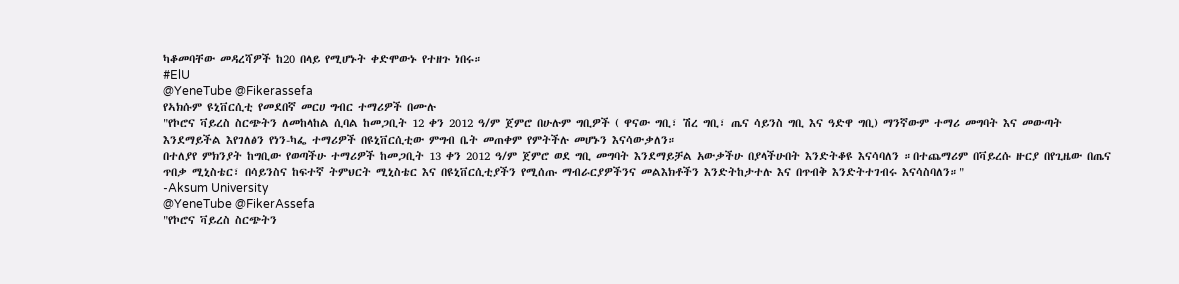ካቆመባቸው መዳረሻዎች ከ20 በላይ የሚሆኑት ቀድሞውኑ የተዘጉ ነበሩ።
#ElU
@YeneTube @Fikerassefa
የኣክሱም ዩኒቨርሲቲ የመደበኛ መርሀ ግብር ተማሪዎች በሙሉ
"የኮሮና ቫይረስ ስርጭትን ለመከላከል ሲባል ከመጋቢት 12 ቀን 2012 ዓ/ም ጀምሮ በሁሉም ግቢዎች ( ዋናው ግቢ፣ ሽረ ግቢ፣ ጤና ሳይንስ ግቢ እና ዓድዋ ግቢ) ማንኛውም ተማሪ መግባት እና መውጣት እንደማይችል እየገለፅን የነን-ካፌ ተማሪዎች በዩኒቨርሲቲው ምግብ ቤት መጠቀም የምትችሉ መሆኑን እናሳውቃለን።
በተለያየ ምክንያት ከግቢው የወጣችሁ ተማሪዎች ከመጋቢት 13 ቀን 2012 ዓ/ም ጀምሮ ወደ ግቢ መግባት እንደማይቻል አውቃችሁ በያላችሁበት እንድትቆዩ እናሳባለን ።በተጨማሪም በቫይረሱ ዙርያ በየጊዜው በጤና ጥበቃ ሚኒስቴር፣ በሳይንስና ከፍተኛ ትምህርት ሚኒስቴር እና በዩኒቨርሲቲያችን የሚሰጡ ማብራርያዎችንና መልእክቶችን እንድትከታተሉ እና በጥብቅ እንድትተገብሩ እናሳስባለን።"
-Aksum University
@YeneTube @FikerAssefa
"የኮሮና ቫይረስ ስርጭትን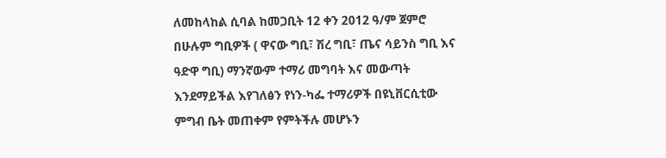ለመከላከል ሲባል ከመጋቢት 12 ቀን 2012 ዓ/ም ጀምሮ በሁሉም ግቢዎች ( ዋናው ግቢ፣ ሽረ ግቢ፣ ጤና ሳይንስ ግቢ እና ዓድዋ ግቢ) ማንኛውም ተማሪ መግባት እና መውጣት እንደማይችል እየገለፅን የነን-ካፌ ተማሪዎች በዩኒቨርሲቲው ምግብ ቤት መጠቀም የምትችሉ መሆኑን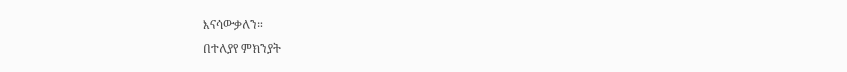እናሳውቃለን።
በተለያየ ምክንያት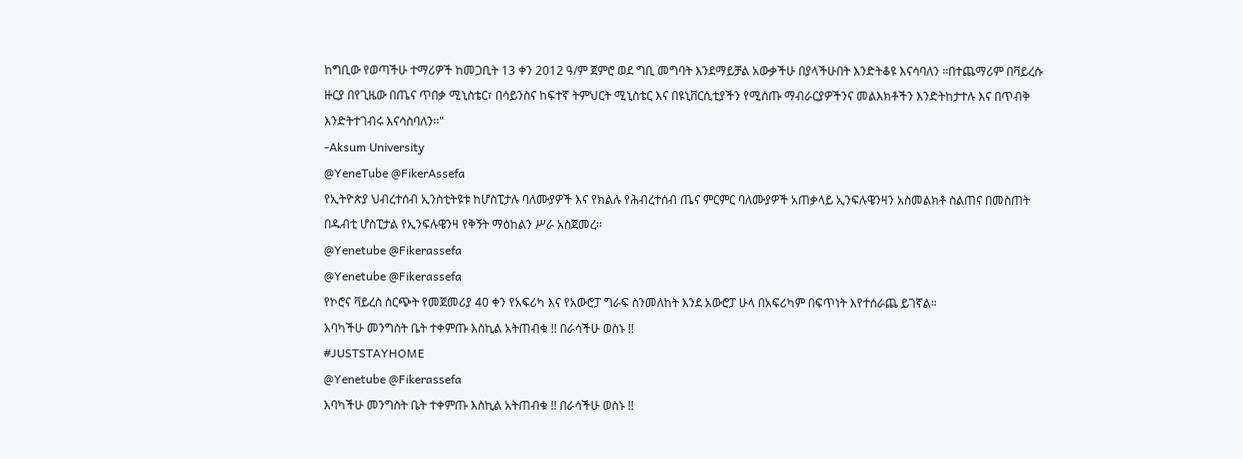ከግቢው የወጣችሁ ተማሪዎች ከመጋቢት 13 ቀን 2012 ዓ/ም ጀምሮ ወደ ግቢ መግባት እንደማይቻል አውቃችሁ በያላችሁበት እንድትቆዩ እናሳባለን ።በተጨማሪም በቫይረሱ ዙርያ በየጊዜው በጤና ጥበቃ ሚኒስቴር፣ በሳይንስና ከፍተኛ ትምህርት ሚኒስቴር እና በዩኒቨርሲቲያችን የሚሰጡ ማብራርያዎችንና መልእክቶችን እንድትከታተሉ እና በጥብቅ እንድትተገብሩ እናሳስባለን።"
-Aksum University
@YeneTube @FikerAssefa
የኢትዮጵያ ህብረተሰብ ኢንስቲትዩቱ ከሆስፒታሉ ባለሙያዎች እና የክልሉ የሕብረተሰብ ጤና ምርምር ባለሙያዎች አጠቃላይ ኢንፍሉዌንዛን አስመልክቶ ስልጠና በመስጠት በዱብቲ ሆስፒታል የኢንፍሉዌንዛ የቅኝት ማዕከልን ሥራ አስጀመረ፡፡
@Yenetube @Fikerassefa
@Yenetube @Fikerassefa
የኮሮና ቫይረስ ስርጭት የመጀመሪያ 40 ቀን የአፍሪካ እና የአውሮፓ ግራፍ ስንመለከት እንደ አውሮፓ ሁላ በአፍሪካም በፍጥነት እየተሰራጨ ይገኛል።
እባካችሁ መንግስት ቤት ተቀምጡ እስኪል አትጠብቁ !! በራሳችሁ ወስኑ !!
#JUSTSTAYHOME
@Yenetube @Fikerassefa
እባካችሁ መንግስት ቤት ተቀምጡ እስኪል አትጠብቁ !! በራሳችሁ ወስኑ !!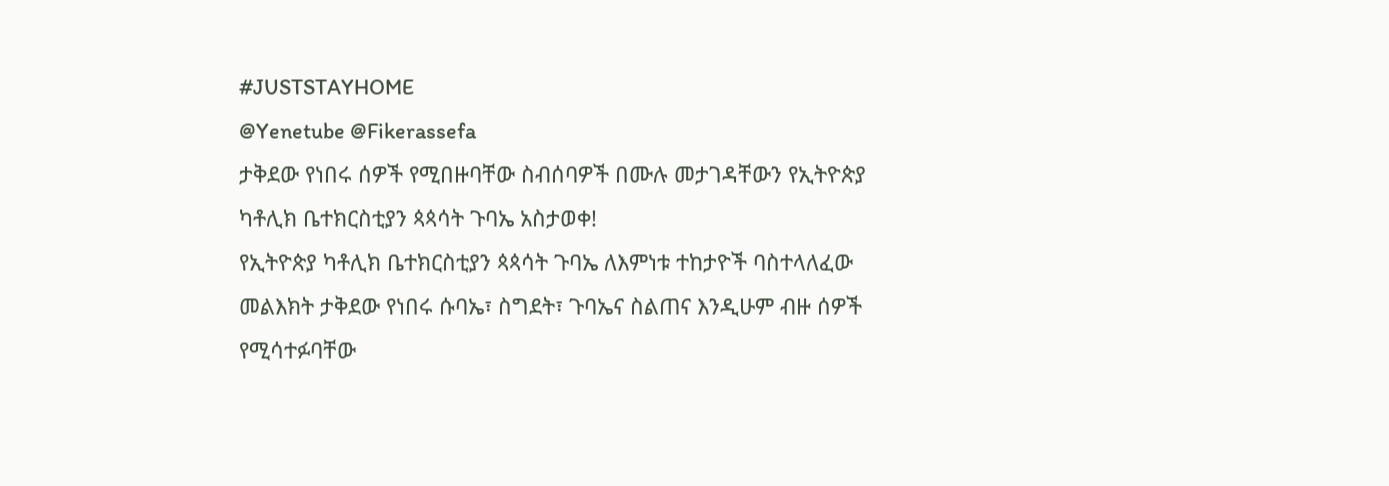#JUSTSTAYHOME
@Yenetube @Fikerassefa
ታቅደው የነበሩ ሰዎች የሚበዙባቸው ስብሰባዎች በሙሉ መታገዳቸውን የኢትዮጵያ ካቶሊክ ቤተክርስቲያን ጳጳሳት ጉባኤ አስታወቀ!
የኢትዮጵያ ካቶሊክ ቤተክርስቲያን ጳጳሳት ጉባኤ ለእምነቱ ተከታዮች ባስተላለፈው መልእክት ታቅደው የነበሩ ሱባኤ፣ ስግደት፣ ጉባኤና ስልጠና እንዲሁም ብዙ ሰዎች የሚሳተፉባቸው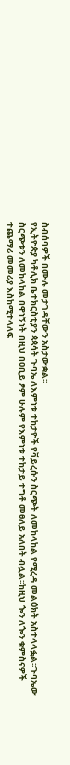ስብሰባዎች በሙሉ መታገዳቸውን አስታውቋል፡፡
የኢትዮጵያ ካቶሊክ ቤተክርስቲያን ጳጳሳት ጉባኤ ለእምነቱ ተከታዮች የቫይረሱን ስርጭት ለመከላከል የሚረዳ መልዕክት አስተላላፏል፡፡ጉባኤው ስርጭቱን ለመከላከል በዋነኝነት በዚህ በዐቢይ ፆም ሁሉም የእምነቱ ተከታይ ተግቶ መፀለይ አለበት ብሏል፡፡ከዚህ ጐን ለጐን ቁምስናዎች ተጨማሪ መመሪያ እስከሚተላለፍ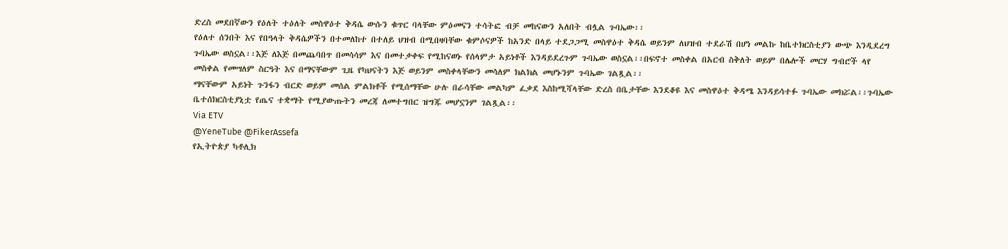ድረስ መደበኛውን የዕለት ተዕለት መስዋዕተ ቅዳሴ ውሱን ቁጥር ባላቸው ምዕመናን ተሳትፎ ብቻ መከናውን አለበት ብሏል ጉባኤው፡፡
የዕለተ ሰንበት እና የበዓላት ቅዳሴዎችን በተመለከተ በተለይ ህዝብ በሚበዛባቸው ቁምሶናዎች ከአንድ በላይ ተደጋጋሚ መስዋዕተ ቅዳሴ ወይንም ለህዝብ ተደራሽ በሆነ መልኩ ከቤተክርስቲያን ውጭ እንዲደረግ ጉባኤው ወስኗል፡፡እጅ ለእጅ በመጨባበጥ በመሳሳም እና በመተቃቀፍ የሚከናወኑ የሰላምታ አይነቶች እንዳይደረጉም ጉባኤው ወስኗል፡፡በፍኖተ መስቀል በአርብ ስቅለት ወይም በሌሎች መርሃ ግብሮች ላየ መስቀል የመሣለም ስርዓት እና በማናቸውም ጊዜ የካህናትን እጅ ወይንም መስቀላቸውን መሳለም ክልክል መሆኑንም ጉባኤው ገልጿል፡፡
ማናቸውም አይነት ጉንፋን ብርድ ወይም መሰል ምልክቶች የሚሰማቸው ሁሉ በራሳቸው መልካም ፈቃደ እስከሚሻላቸው ድረስ በቤታቸው እንደቆዩ እና መስዋዕተ ቅዳሜ እንዳይሳተፉ ጉባኤው መክሯል፡፡ጉባኤው ቤተሰክርስቲያኒቷ የጤና ተቋማት የሚያውጡትን መረጃ ለመተግበር ዝግጁ መሆኗንም ገልጿል፡፡
Via ETV
@YeneTube @FikerAssefa
የኢትዮጵያ ካቶሊክ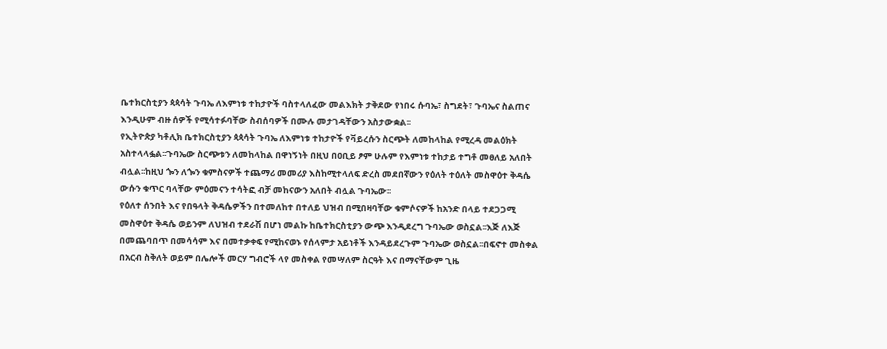ቤተክርስቲያን ጳጳሳት ጉባኤ ለእምነቱ ተከታዮች ባስተላለፈው መልእክት ታቅደው የነበሩ ሱባኤ፣ ስግደት፣ ጉባኤና ስልጠና እንዲሁም ብዙ ሰዎች የሚሳተፉባቸው ስብሰባዎች በሙሉ መታገዳቸውን አስታውቋል፡፡
የኢትዮጵያ ካቶሊክ ቤተክርስቲያን ጳጳሳት ጉባኤ ለእምነቱ ተከታዮች የቫይረሱን ስርጭት ለመከላከል የሚረዳ መልዕክት አስተላላፏል፡፡ጉባኤው ስርጭቱን ለመከላከል በዋነኝነት በዚህ በዐቢይ ፆም ሁሉም የእምነቱ ተከታይ ተግቶ መፀለይ አለበት ብሏል፡፡ከዚህ ጐን ለጐን ቁምስናዎች ተጨማሪ መመሪያ እስከሚተላለፍ ድረስ መደበኛውን የዕለት ተዕለት መስዋዕተ ቅዳሴ ውሱን ቁጥር ባላቸው ምዕመናን ተሳትፎ ብቻ መከናውን አለበት ብሏል ጉባኤው፡፡
የዕለተ ሰንበት እና የበዓላት ቅዳሴዎችን በተመለከተ በተለይ ህዝብ በሚበዛባቸው ቁምሶናዎች ከአንድ በላይ ተደጋጋሚ መስዋዕተ ቅዳሴ ወይንም ለህዝብ ተደራሽ በሆነ መልኩ ከቤተክርስቲያን ውጭ እንዲደረግ ጉባኤው ወስኗል፡፡እጅ ለእጅ በመጨባበጥ በመሳሳም እና በመተቃቀፍ የሚከናወኑ የሰላምታ አይነቶች እንዳይደረጉም ጉባኤው ወስኗል፡፡በፍኖተ መስቀል በአርብ ስቅለት ወይም በሌሎች መርሃ ግብሮች ላየ መስቀል የመሣለም ስርዓት እና በማናቸውም ጊዜ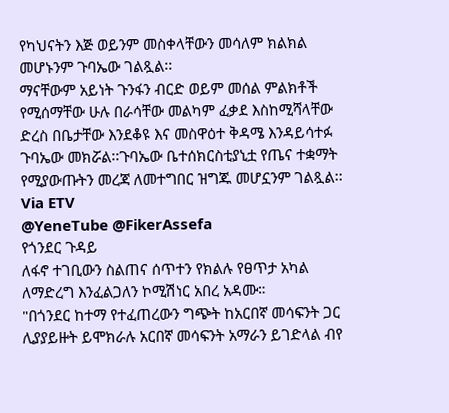የካህናትን እጅ ወይንም መስቀላቸውን መሳለም ክልክል መሆኑንም ጉባኤው ገልጿል፡፡
ማናቸውም አይነት ጉንፋን ብርድ ወይም መሰል ምልክቶች የሚሰማቸው ሁሉ በራሳቸው መልካም ፈቃደ እስከሚሻላቸው ድረስ በቤታቸው እንደቆዩ እና መስዋዕተ ቅዳሜ እንዳይሳተፉ ጉባኤው መክሯል፡፡ጉባኤው ቤተሰክርስቲያኒቷ የጤና ተቋማት የሚያውጡትን መረጃ ለመተግበር ዝግጁ መሆኗንም ገልጿል፡፡
Via ETV
@YeneTube @FikerAssefa
የጎንደር ጉዳይ
ለፋኖ ተገቢውን ስልጠና ሰጥተን የክልሉ የፀጥታ አካል ለማድረግ እንፈልጋለን ኮሚሽነር አበረ አዳሙ።
"በጎንደር ከተማ የተፈጠረውን ግጭት ከአርበኛ መሳፍንት ጋር ሊያያይዙት ይሞክራሉ አርበኛ መሳፍንት አማራን ይገድላል ብየ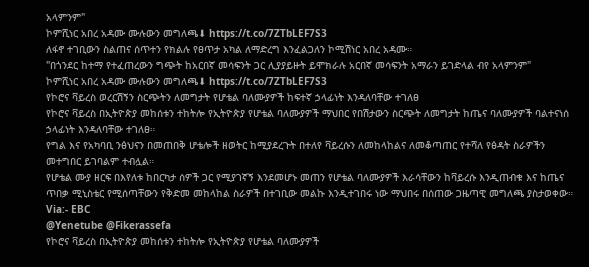አላምንም"
ኮምሺነር አበረ አዳሙ ሙሉውን መግለጫ⬇ https://t.co/7ZTbLEF7S3
ለፋኖ ተገቢውን ስልጠና ሰጥተን የክልሉ የፀጥታ አካል ለማድረግ እንፈልጋለን ኮሚሽነር አበረ አዳሙ።
"በጎንደር ከተማ የተፈጠረውን ግጭት ከአርበኛ መሳፍንት ጋር ሊያያይዙት ይሞክራሉ አርበኛ መሳፍንት አማራን ይገድላል ብየ አላምንም"
ኮምሺነር አበረ አዳሙ ሙሉውን መግለጫ⬇ https://t.co/7ZTbLEF7S3
የኮሮና ቫይረስ ወረርሽኝን ስርጭትን ለመግታት የሆቴል ባለሙያዎች ከፍተኛ ኃላፊነት እንዳለባቸው ተገለፀ
የኮሮና ቫይረስ በኢትዮጵያ መከሰቱን ተከትሎ የኢትዮጵያ የሆቴል ባለሙያዎች ማህበር የበሽታውን ስርጭት ለመግታት ከጤና ባለሙያዎች ባልተናነሰ ኃላፊነት እንዳለባቸው ተገለፀ።
የግል እና የአካባቢ ንፅህናን በመጠበቅ ሆቴሎች ዘወትር ከሚያደረጉት በተለየ ቫይረሱን ለመከላከልና ለመቆጣጠር የተሻለ የፅዳት ስራዎችን መተግበር ይገባልም ተብሏል።
የሆቴል ሙያ ዘርፍ በእየለቱ ከበርካታ ሰዎች ጋር የሚያገኛኝ እንደመሆኑ መጠን የሆቴል ባለሙያዎች እራሳቸውን ከቫይረሱ እንዲጠብቁ እና ከጤና ጥበቃ ሚኒስቴር የሚሰጣቸውን የቅድመ መከላከል ስራዎች በተገቢው መልኩ እንዲተገበሩ ነው ማህበሩ በሰጠው ጋዜጣዊ መግለጫ ያስታወቀው።
Via:- EBC
@Yenetube @Fikerassefa
የኮሮና ቫይረስ በኢትዮጵያ መከሰቱን ተከትሎ የኢትዮጵያ የሆቴል ባለሙያዎች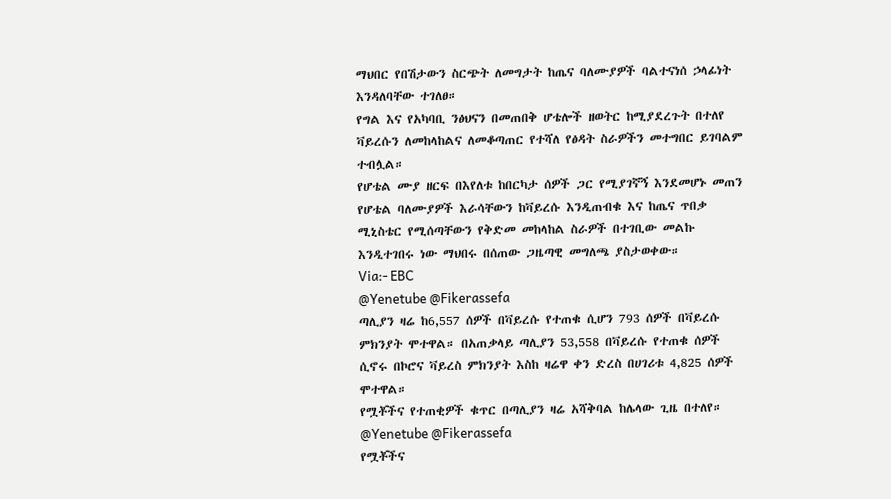ማህበር የበሽታውን ስርጭት ለመግታት ከጤና ባለሙያዎች ባልተናነሰ ኃላፊነት እንዳለባቸው ተገለፀ።
የግል እና የአካባቢ ንፅህናን በመጠበቅ ሆቴሎች ዘወትር ከሚያደረጉት በተለየ ቫይረሱን ለመከላከልና ለመቆጣጠር የተሻለ የፅዳት ስራዎችን መተግበር ይገባልም ተብሏል።
የሆቴል ሙያ ዘርፍ በእየለቱ ከበርካታ ሰዎች ጋር የሚያገኛኝ እንደመሆኑ መጠን የሆቴል ባለሙያዎች እራሳቸውን ከቫይረሱ እንዲጠብቁ እና ከጤና ጥበቃ ሚኒስቴር የሚሰጣቸውን የቅድመ መከላከል ስራዎች በተገቢው መልኩ እንዲተገበሩ ነው ማህበሩ በሰጠው ጋዜጣዊ መግለጫ ያስታወቀው።
Via:- EBC
@Yenetube @Fikerassefa
ጣሊያን ዛሬ ከ6,557 ሰዎች በቫይረሱ የተጠቁ ሲሆን 793 ሰዎች በቫይረሱ ምክንያት ሞተዋል። በአጠቃላይ ጣሊያን 53,558 በቫይረሱ የተጠቁ ሰዎች ሲኖሩ በኮሮና ቫይረስ ምክንያት እስከ ዛሬዋ ቀን ድረስ በሀገሪቱ 4,825 ሰዎች ሞተዋል።
የሟቾችና የተጠቂዎች ቁጥር በጣሊያን ዛሬ አሻቅባል ከሌላው ጊዜ በተለየ።
@Yenetube @Fikerassefa
የሟቾችና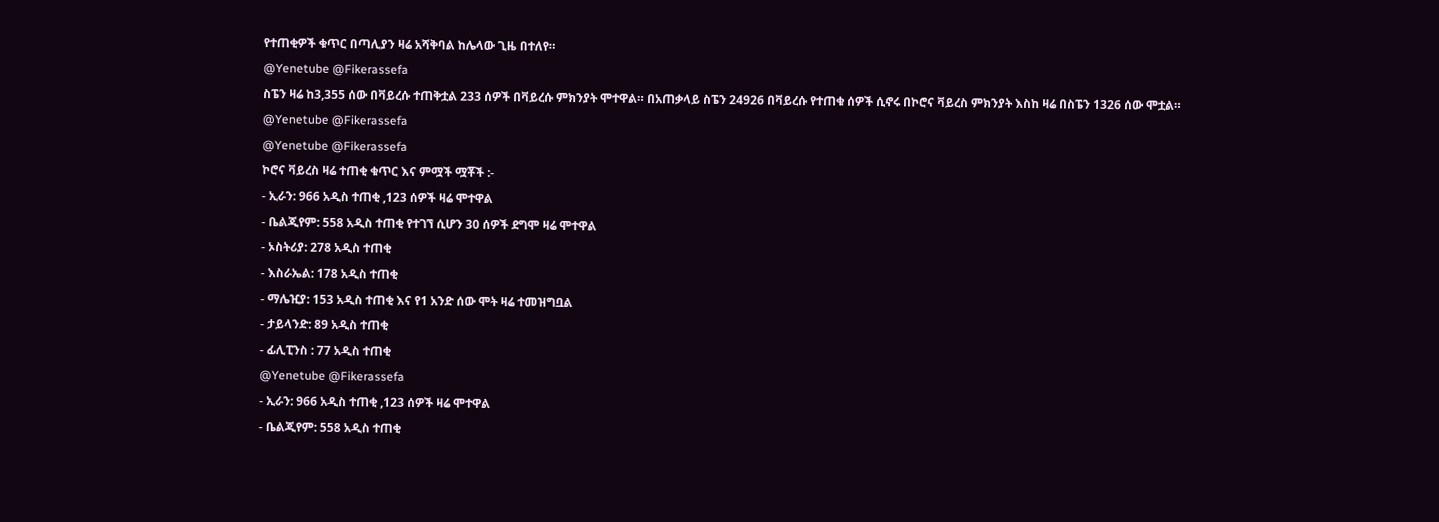የተጠቂዎች ቁጥር በጣሊያን ዛሬ አሻቅባል ከሌላው ጊዜ በተለየ።
@Yenetube @Fikerassefa
ስፔን ዛሬ ከ3,355 ሰው በቫይረሱ ተጠቅቷል 233 ሰዎች በቫይረሱ ምክንያት ሞተዋል። በአጠቃላይ ስፔን 24926 በቫይረሱ የተጠቁ ሰዎች ሲኖሩ በኮሮና ቫይረስ ምክንያት እስከ ዛሬ በስፔን 1326 ሰው ሞቷል።
@Yenetube @Fikerassefa
@Yenetube @Fikerassefa
ኮሮና ቫይረስ ዛሬ ተጠቂ ቁጥር እና ምሟች ሟቾች :-
- ኢራን: 966 አዲስ ተጠቂ ,123 ሰዎች ዛሬ ሞተዋል
- ቤልጂየም: 558 አዲስ ተጠቂ የተገኘ ሲሆን 30 ሰዎች ደግሞ ዛሬ ሞተዋል
- ኦስትሪያ: 278 አዲስ ተጠቂ
- እስራኤል: 178 አዲስ ተጠቂ
- ማሌዢያ: 153 አዲስ ተጠቂ እና የ1 አንድ ሰው ሞት ዛሬ ተመዝግቧል
- ታይላንድ: 89 አዲስ ተጠቂ
- ፊሊፒንስ : 77 አዲስ ተጠቂ
@Yenetube @Fikerassefa
- ኢራን: 966 አዲስ ተጠቂ ,123 ሰዎች ዛሬ ሞተዋል
- ቤልጂየም: 558 አዲስ ተጠቂ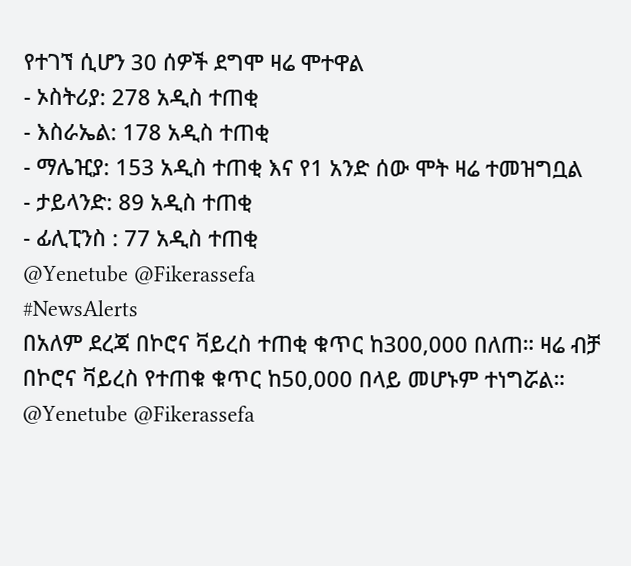የተገኘ ሲሆን 30 ሰዎች ደግሞ ዛሬ ሞተዋል
- ኦስትሪያ: 278 አዲስ ተጠቂ
- እስራኤል: 178 አዲስ ተጠቂ
- ማሌዢያ: 153 አዲስ ተጠቂ እና የ1 አንድ ሰው ሞት ዛሬ ተመዝግቧል
- ታይላንድ: 89 አዲስ ተጠቂ
- ፊሊፒንስ : 77 አዲስ ተጠቂ
@Yenetube @Fikerassefa
#NewsAlerts
በአለም ደረጃ በኮሮና ቫይረስ ተጠቂ ቁጥር ከ300,000 በለጠ። ዛሬ ብቻ በኮሮና ቫይረስ የተጠቁ ቁጥር ከ50,000 በላይ መሆኑም ተነግሯል።
@Yenetube @Fikerassefa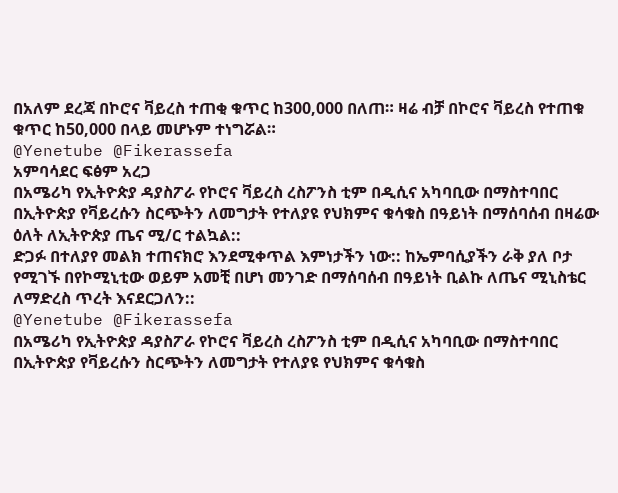በአለም ደረጃ በኮሮና ቫይረስ ተጠቂ ቁጥር ከ300,000 በለጠ። ዛሬ ብቻ በኮሮና ቫይረስ የተጠቁ ቁጥር ከ50,000 በላይ መሆኑም ተነግሯል።
@Yenetube @Fikerassefa
አምባሳደር ፍፅም አረጋ
በአሜሪካ የኢትዮጵያ ዳያስፖራ የኮሮና ቫይረስ ረስፖንስ ቲም በዲሲና አካባቢው በማስተባበር በኢትዮጵያ የቫይረሱን ስርጭትን ለመግታት የተለያዩ የህክምና ቁሳቁስ በዓይነት በማሰባሰብ በዛሬው ዕለት ለኢትዮጵያ ጤና ሚ/ር ተልኳል::
ድጋፉ በተለያየ መልክ ተጠናክሮ እንደሚቀጥል እምነታችን ነው:: ከኤምባሲያችን ራቅ ያለ ቦታ የሚገኙ በየኮሚኒቲው ወይም አመቺ በሆነ መንገድ በማሰባሰብ በዓይነት ቢልኩ ለጤና ሚኒስቴር ለማድረስ ጥረት እናደርጋለን::
@Yenetube @Fikerassefa
በአሜሪካ የኢትዮጵያ ዳያስፖራ የኮሮና ቫይረስ ረስፖንስ ቲም በዲሲና አካባቢው በማስተባበር በኢትዮጵያ የቫይረሱን ስርጭትን ለመግታት የተለያዩ የህክምና ቁሳቁስ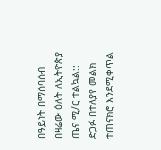በዓይነት በማሰባሰብ በዛሬው ዕለት ለኢትዮጵያ ጤና ሚ/ር ተልኳል::
ድጋፉ በተለያየ መልክ ተጠናክሮ እንደሚቀጥል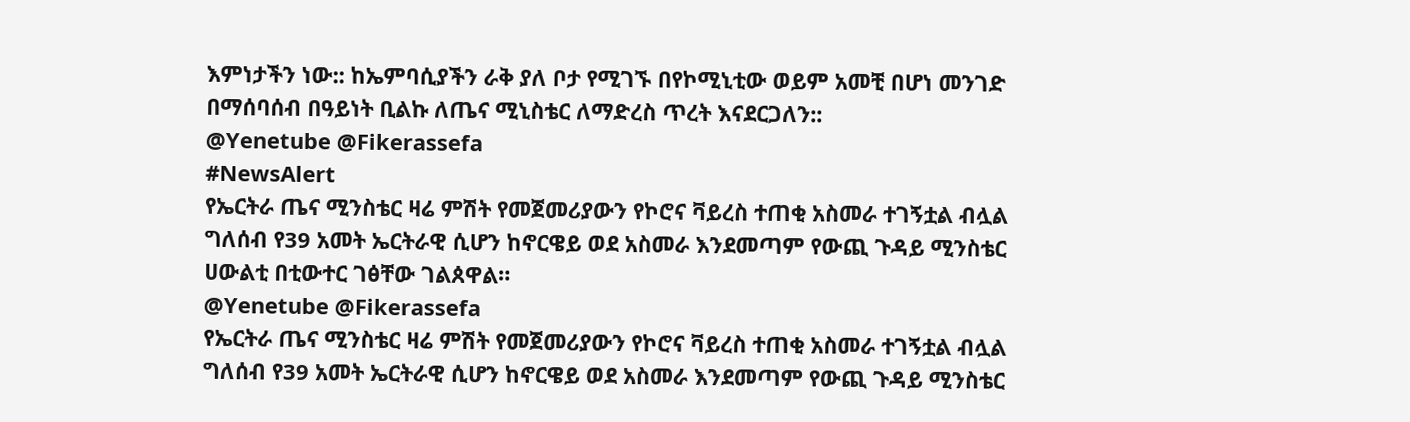እምነታችን ነው:: ከኤምባሲያችን ራቅ ያለ ቦታ የሚገኙ በየኮሚኒቲው ወይም አመቺ በሆነ መንገድ በማሰባሰብ በዓይነት ቢልኩ ለጤና ሚኒስቴር ለማድረስ ጥረት እናደርጋለን::
@Yenetube @Fikerassefa
#NewsAlert
የኤርትራ ጤና ሚንስቴር ዛሬ ምሽት የመጀመሪያውን የኮሮና ቫይረስ ተጠቂ አስመራ ተገኝቷል ብሏል ግለሰብ የ39 አመት ኤርትራዊ ሲሆን ከኖርዌይ ወደ አስመራ እንደመጣም የውጪ ጉዳይ ሚንስቴር ሀውልቲ በቲውተር ገፅቸው ገልጰዋል።
@Yenetube @Fikerassefa
የኤርትራ ጤና ሚንስቴር ዛሬ ምሽት የመጀመሪያውን የኮሮና ቫይረስ ተጠቂ አስመራ ተገኝቷል ብሏል ግለሰብ የ39 አመት ኤርትራዊ ሲሆን ከኖርዌይ ወደ አስመራ እንደመጣም የውጪ ጉዳይ ሚንስቴር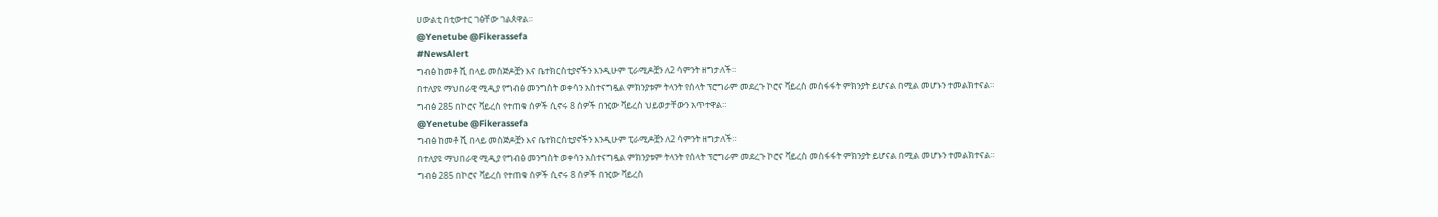ሀውልቲ በቲውተር ገፅቸው ገልጰዋል።
@Yenetube @Fikerassefa
#NewsAlert
ግብፅ ከመቶ ሺ በላይ መስጅዶቿን እና ቤተክርስቲያኖችን እንዲሁም ፒራሚዶቿን ለ2 ሳምንት ዘግታለች።
በተለያዩ ማህበራዊ ሚዲያ የግብፅ መንግስት ወቀሳን አስተናግዷል ምክንያቱም ትላንት የሰላት ፕሮግራም መደረጉ ኮሮና ቫይረስ መስፋፋት ምክንያት ይሆናል በሚል መሆኑን ተመልክተናል።
ግብፅ 285 በኮሮና ቫይረስ የተጠቁ ሰዎች ሲኖሩ 8 ሰዎች በዢው ቫይረስ ህይወታቸውን አጥተዋል።
@Yenetube @Fikerassefa
ግብፅ ከመቶ ሺ በላይ መስጅዶቿን እና ቤተክርስቲያኖችን እንዲሁም ፒራሚዶቿን ለ2 ሳምንት ዘግታለች።
በተለያዩ ማህበራዊ ሚዲያ የግብፅ መንግስት ወቀሳን አስተናግዷል ምክንያቱም ትላንት የሰላት ፕሮግራም መደረጉ ኮሮና ቫይረስ መስፋፋት ምክንያት ይሆናል በሚል መሆኑን ተመልክተናል።
ግብፅ 285 በኮሮና ቫይረስ የተጠቁ ሰዎች ሲኖሩ 8 ሰዎች በዢው ቫይረስ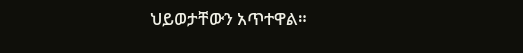ህይወታቸውን አጥተዋል።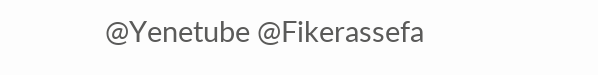@Yenetube @Fikerassefa